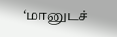‘மானுடச்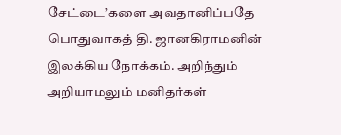சேட்டை’களை அவதானிப்பதே பொதுவாகத் தி. ஜானகிராமனின் இலக்கிய நோக்கம். அறிந்தும் அறியாமலும் மனிதர்கள்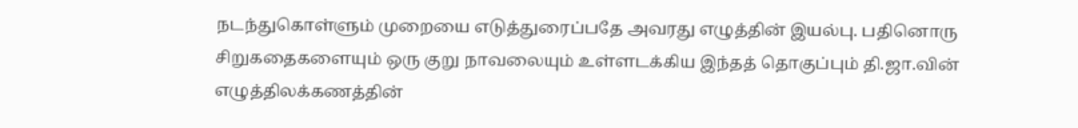நடந்துகொள்ளும் முறையை எடுத்துரைப்பதே அவரது எழுத்தின் இயல்பு. பதினொரு சிறுகதைகளையும் ஒரு குறு நாவலையும் உள்ளடக்கிய இந்தத் தொகுப்பும் தி.ஜா.வின் எழுத்திலக்கணத்தின்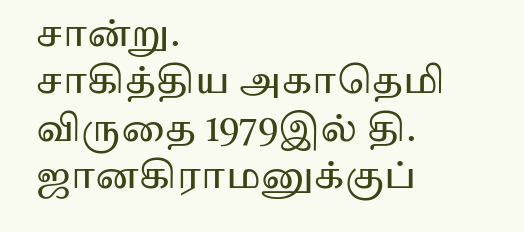சான்று.
சாகித்திய அகாதெமி விருதை 1979இல் தி. ஜானகிராமனுக்குப்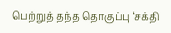பெற்றுத் தந்த தொகுப்பு ‘சக்தி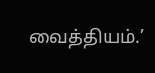வைத்தியம்.’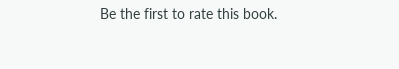Be the first to rate this book.